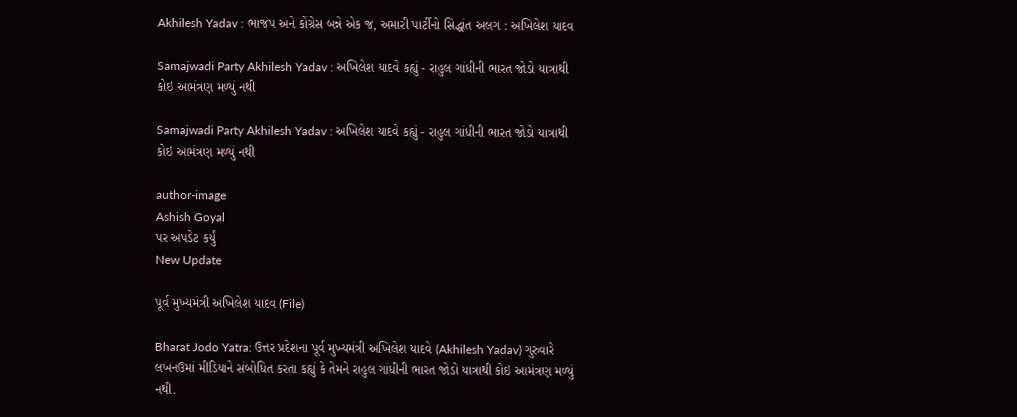Akhilesh Yadav : ભાજપ અને કોંગ્રેસ બન્ને એક જ, અમારી પાર્ટીનો સિદ્ધાંત અલગ : અખિલેશ યાદવ

Samajwadi Party Akhilesh Yadav : અખિલેશ યાદવે કહ્યું - રાહુલ ગાંધીની ભારત જોડો યાત્રાથી કોઇ આમંત્રણ મળ્યું નથી

Samajwadi Party Akhilesh Yadav : અખિલેશ યાદવે કહ્યું - રાહુલ ગાંધીની ભારત જોડો યાત્રાથી કોઇ આમંત્રણ મળ્યું નથી

author-image
Ashish Goyal
પર અપડેટ કર્યું
New Update

પૂર્વ મુખ્યમંત્રી અખિલેશ યાદવ (File)

Bharat Jodo Yatra: ઉત્તર પ્રદેશના પૂર્વ મુખ્યમંત્રી અખિલેશ યાદવે (Akhilesh Yadav) ગુરુવારે લખનઉમાં મીડિયાને સંબોધિત કરતા કહ્યું કે તેમને રાહુલ ગાંધીની ભારત જોડો યાત્રાથી કોઇ આમંત્રણ મળ્યું નથી.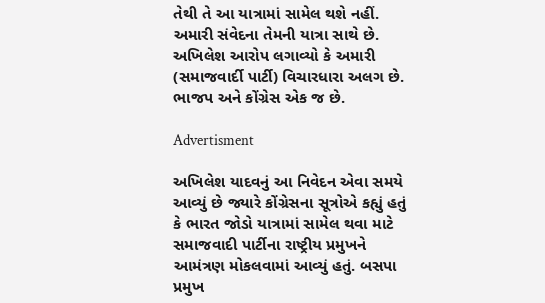તેથી તે આ યાત્રામાં સામેલ થશે નહીં. અમારી સંવેદના તેમની યાત્રા સાથે છે. અખિલેશ આરોપ લગાવ્યો કે અમારી (સમાજવાર્દી પાર્ટી) વિચારધારા અલગ છે. ભાજપ અને કોંગ્રેસ એક જ છે.

Advertisment

અખિલેશ યાદવનું આ નિવેદન એવા સમયે આવ્યું છે જ્યારે કોંગ્રેસના સૂત્રોએ કહ્યું હતું કે ભારત જોડો યાત્રામાં સામેલ થવા માટે સમાજવાદી પાર્ટીના રાષ્ટ્રીય પ્રમુખને આમંત્રણ મોકલવામાં આવ્યું હતું. બસપા પ્રમુખ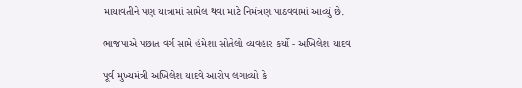માયાવતીને પણ યાત્રામાં સામેલ થવા માટે નિમંત્રણ પાઠવવામાં આવ્યું છે.

ભાજપાએ પછાત વર્ગ સામે હંમેશા સોતેલો વ્યવહાર કર્યો - અખિલેશ યાદવ

પૂર્વ મુખ્યમંત્રી અખિલેશ યાદવે આરોપ લગાવ્યો કે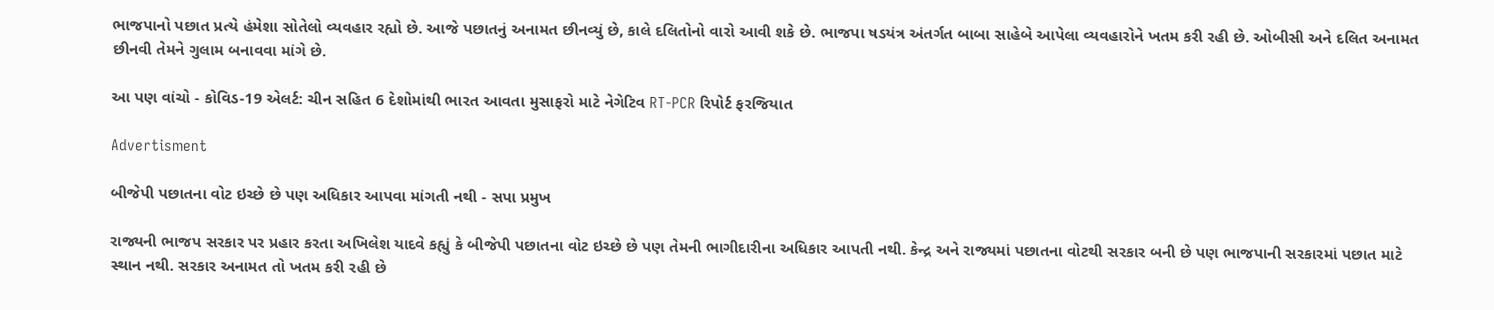ભાજપાનો પછાત પ્રત્યે હંમેશા સોતેલો વ્યવહાર રહ્યો છે. આજે પછાતનું અનામત છીનવ્યું છે, કાલે દલિતોનો વારો આવી શકે છે. ભાજપા ષડયંત્ર અંતર્ગત બાબા સાહેબે આપેલા વ્યવહારોને ખતમ કરી રહી છે. ઓબીસી અને દલિત અનામત છીનવી તેમને ગુલામ બનાવવા માંગે છે.

આ પણ વાંચો - કોવિડ-19 એલર્ટ: ચીન સહિત 6 દેશોમાંથી ભારત આવતા મુસાફરો માટે નેગેટિવ RT-PCR રિપોર્ટ ફરજિયાત

Advertisment

બીજેપી પછાતના વોટ ઇચ્છે છે પણ અધિકાર આપવા માંગતી નથી - સપા પ્રમુખ

રાજ્યની ભાજપ સરકાર પર પ્રહાર કરતા અખિલેશ યાદવે કહ્યું કે બીજેપી પછાતના વોટ ઇચ્છે છે પણ તેમની ભાગીદારીના અધિકાર આપતી નથી. કેન્દ્ર અને રાજ્યમાં પછાતના વોટથી સરકાર બની છે પણ ભાજપાની સરકારમાં પછાત માટે સ્થાન નથી. સરકાર અનામત તો ખતમ કરી રહી છે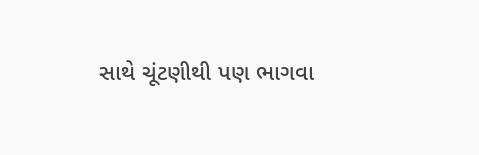સાથે ચૂંટણીથી પણ ભાગવા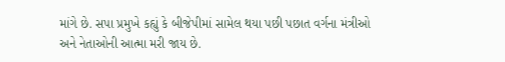માંગે છે. સપા પ્રમુખે કહ્યું કે બીજેપીમાં સામેલ થયા પછી પછાત વર્ગના મંત્રીઓ અને નેતાઓની આત્મા મરી જાય છે.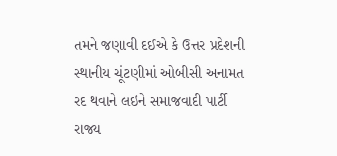તમને જણાવી દઈએ કે ઉત્તર પ્રદેશની સ્થાનીય ચૂંટણીમાં ઓબીસી અનામત રદ થવાને લઇને સમાજવાદી પાર્ટી રાજ્ય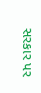સરકાર પર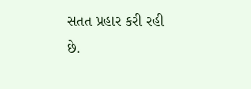સતત પ્રહાર કરી રહી છે.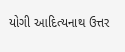યોગી આદિત્યનાથ ઉત્તર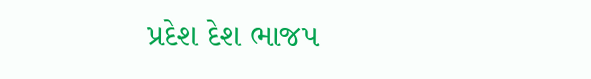પ્રદેશ દેશ ભાજપ